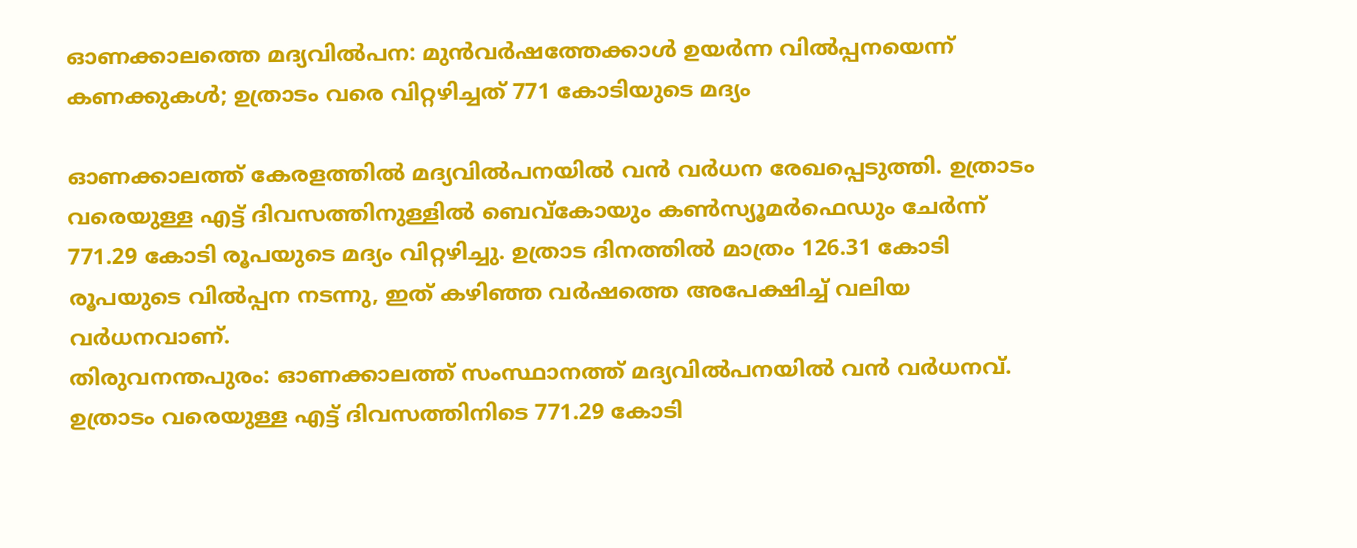ഓണക്കാലത്തെ മദ്യവില്‍പന: മുന്‍വര്‍ഷത്തേക്കാള്‍ ഉയര്‍ന്ന വില്‍പ്പനയെന്ന് കണക്കുകള്‍; ഉത്രാടം വരെ വിറ്റഴിച്ചത് 771 കോടിയുടെ മദ്യം

ഓണക്കാലത്ത് കേരളത്തില്‍ മദ്യവില്‍പനയില്‍ വന്‍ വര്‍ധന രേഖപ്പെടുത്തി. ഉത്രാടം വരെയുള്ള എട്ട് ദിവസത്തിനുള്ളില്‍ ബെവ്‌കോയും കണ്‍സ്യൂമര്‍ഫെഡും ചേര്‍ന്ന് 771.29 കോടി രൂപയുടെ മദ്യം വിറ്റഴിച്ചു. ഉത്രാട ദിനത്തില്‍ മാത്രം 126.31 കോടി രൂപയുടെ വില്‍പ്പന നടന്നു, ഇത് കഴിഞ്ഞ വര്‍ഷത്തെ അപേക്ഷിച്ച് വലിയ വര്‍ധനവാണ്.
തിരുവനന്തപുരം: ഓണക്കാലത്ത് സംസ്ഥാനത്ത് മദ്യവില്‍പനയില്‍ വന്‍ വര്‍ധനവ്. ഉത്രാടം വരെയുള്ള എട്ട് ദിവസത്തിനിടെ 771.29 കോടി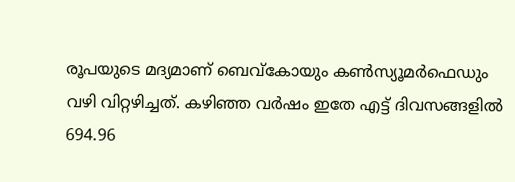രൂപയുടെ മദ്യമാണ് ബെവ്‌കോയും കണ്‍സ്യൂമര്‍ഫെഡും വഴി വിറ്റഴിച്ചത്. കഴിഞ്ഞ വര്‍ഷം ഇതേ എട്ട് ദിവസങ്ങളില്‍ 694.96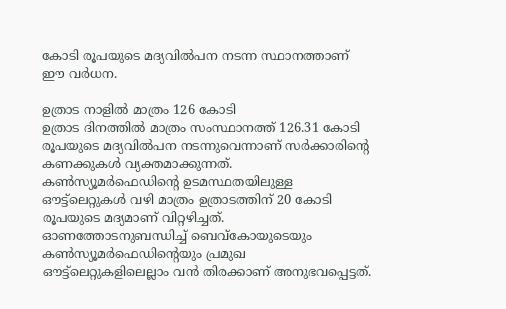കോടി രൂപയുടെ മദ്യവില്‍പന നടന്ന സ്ഥാനത്താണ് ഈ വര്‍ധന.

ഉത്രാട നാളില്‍ മാത്രം 126 കോടി
ഉത്രാട ദിനത്തില്‍ മാത്രം സംസ്ഥാനത്ത് 126.31 കോടി രൂപയുടെ മദ്യവില്‍പന നടന്നുവെന്നാണ് സര്‍ക്കാരിന്റെ കണക്കുകള്‍ വ്യക്തമാക്കുന്നത്. കണ്‍സ്യൂമര്‍ഫെഡിന്റെ ഉടമസ്ഥതയിലുള്ള ഔട്ട്‌ലെറ്റുകള്‍ വഴി മാത്രം ഉത്രാടത്തിന് 20 കോടി രൂപയുടെ മദ്യമാണ് വിറ്റഴിച്ചത്. ഓണത്തോടനുബന്ധിച്ച് ബെവ്‌കോയുടെയും കണ്‍സ്യൂമര്‍ഫെഡിന്റെയും പ്രമുഖ ഔട്ട്‌ലെറ്റുകളിലെല്ലാം വന്‍ തിരക്കാണ് അനുഭവപ്പെട്ടത്.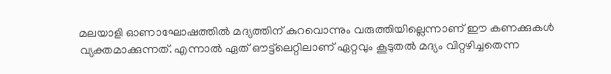മലയാളി ഓണാഘോഷത്തില്‍ മദ്യത്തിന് കുറവൊന്നും വരുത്തിയില്ലെന്നാണ് ഈ കണക്കുകള്‍ വ്യക്തമാക്കുന്നത്. എന്നാല്‍ ഏത് ഔട്ട്‌ലെറ്റിലാണ് ഏറ്റവും കൂടുതല്‍ മദ്യം വിറ്റഴിച്ചതെന്ന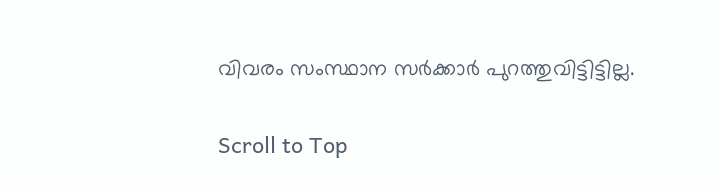വിവരം സംസ്ഥാന സര്‍ക്കാര്‍ പുറത്തുവിട്ടിട്ടില്ല.

Scroll to Top